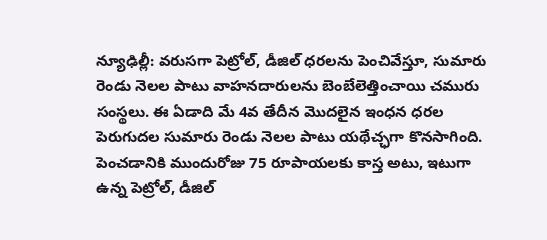న్యూఢిల్లీ: వరుసగా పెట్రోల్, డీజిల్ ధరలను పెంచివేస్తూ, సుమారు రెండు నెలల పాటు వాహనదారులను బెంబేలెత్తించాయి చమురు సంస్థలు. ఈ ఏడాది మే 4వ తేదీన మొదలైన ఇంధన ధరల పెరుగుదల సుమారు రెండు నెలల పాటు యథేచ్ఛగా కొనసాగింది. పెంచడానికి ముందురోజు 75 రూపాయలకు కాస్త అటు, ఇటుగా ఉన్న పెట్రోల్, డీజిల్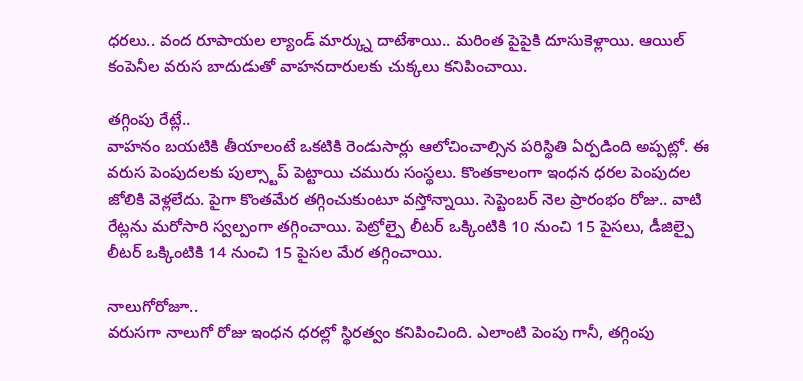ధరలు.. వంద రూపాయల ల్యాండ్ మార్క్ను దాటేశాయి.. మరింత పైపైకి దూసుకెళ్లాయి. ఆయిల్ కంపెనీల వరుస బాదుడుతో వాహనదారులకు చుక్కలు కనిపించాయి.

తగ్గింపు రేట్లే..
వాహనం బయటికి తీయాలంటే ఒకటికి రెండుసార్లు ఆలోచించాల్సిన పరిస్థితి ఏర్పడింది అప్పట్లో. ఈ వరుస పెంపుదలకు పుల్స్టాప్ పెట్టాయి చమురు సంస్థలు. కొంతకాలంగా ఇంధన ధరల పెంపుదల జోలికి వెళ్లలేదు. పైగా కొంతమేర తగ్గించుకుంటూ వస్తోన్నాయి. సెప్టెంబర్ నెల ప్రారంభం రోజు.. వాటి రేట్లను మరోసారి స్వల్పంగా తగ్గించాయి. పెట్రోల్పై లీటర్ ఒక్కింటికి 10 నుంచి 15 పైసలు, డీజిల్పై లీటర్ ఒక్కింటికి 14 నుంచి 15 పైసల మేర తగ్గించాయి.

నాలుగోరోజూ..
వరుసగా నాలుగో రోజు ఇంధన ధరల్లో స్థిరత్వం కనిపించింది. ఎలాంటి పెంపు గానీ, తగ్గింపు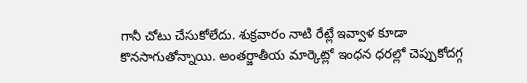గానీ చోటు చేసుకోలేదు. శుక్రవారం నాటి రేట్లే ఇవ్వాళ కూడా కొనసాగుతోన్నాయి. అంతర్జాతీయ మార్కెట్లో ఇంధన ధరల్లో చెప్పుకోదగ్గ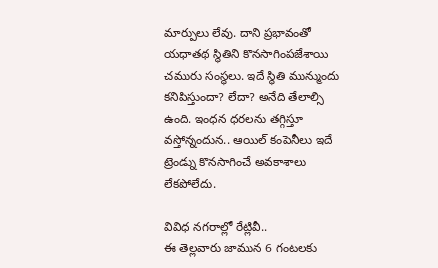మార్పులు లేవు. దాని ప్రభావంతో యధాతథ స్థితిని కొనసాగింపజేశాయి చమురు సంస్థలు. ఇదే స్థితి మున్ముందు కనిపిస్తుందా? లేదా? అనేది తేలాల్సి ఉంది. ఇంధన ధరలను తగ్గిస్తూ వస్తోన్నందున.. ఆయిల్ కంపెనీలు ఇదే ట్రెండ్ను కొనసాగించే అవకాశాలు లేకపోలేదు.

వివిధ నగరాల్లో రేట్లివీ..
ఈ తెల్లవారు జామున 6 గంటలకు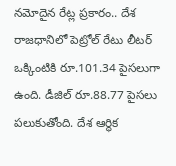నమోదైన రేట్ల ప్రకారం.. దేశ రాజధానిలో పెట్రోల్ రేటు లీటర్ ఒక్కింటికి రూ.101.34 పైసలుగా ఉంది. డీజిల్ రూ.88.77 పైసలు పలుకుతోంది. దేశ ఆర్థిక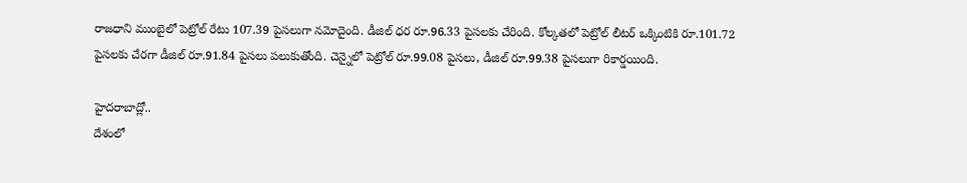రాజధాని ముంబైలో పెట్రోల్ రేటు 107.39 పైసలుగా నమోదైంది. డీజిల్ ధర రూ.96.33 పైసలకు చేరింది. కోల్కతలో పెట్రోల్ లీటర్ ఒక్కింటికి రూ.101.72 పైసలకు చేరగా డీజిల్ రూ.91.84 పైసలు పలుకుతోంది. చెన్నైలో పెట్రోల్ రూ.99.08 పైసలు, డీజిల్ రూ.99.38 పైసలుగా రికార్డయింది.

హైదరాబాద్లో..
దేశంలో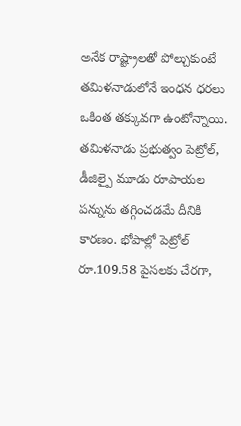అనేక రాష్ట్రాలతో పోల్చుకుంటే తమిళనాడులోనే ఇంధన ధరలు ఒకింత తక్కువగా ఉంటోన్నాయి. తమిళనాడు ప్రభుత్వం పెట్రోల్, డీజిల్పై మూడు రూపాయల పన్నును తగ్గించడమే దీనికి కారణం. భోపాల్లో పెట్రోల్ రూ.109.58 పైసలకు చేరగా,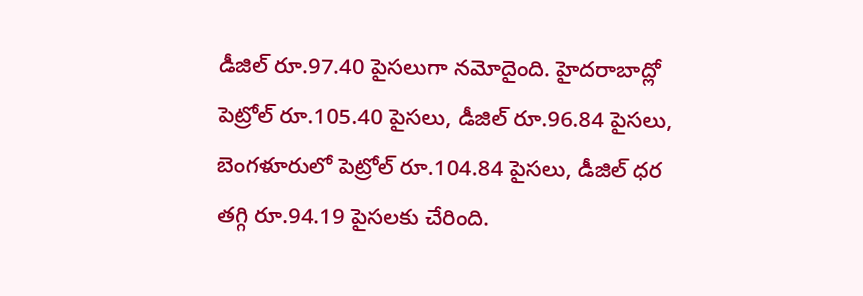డీజిల్ రూ.97.40 పైసలుగా నమోదైంది. హైదరాబాద్లో పెట్రోల్ రూ.105.40 పైసలు, డీజిల్ రూ.96.84 పైసలు, బెంగళూరులో పెట్రోల్ రూ.104.84 పైసలు, డీజిల్ ధర తగ్గి రూ.94.19 పైసలకు చేరింది.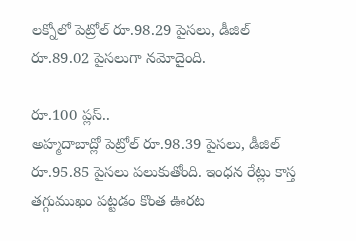లక్నోలో పెట్రోల్ రూ.98.29 పైసలు, డీజిల్ రూ.89.02 పైసలుగా నమోదైంది.

రూ.100 ప్లస్..
అహ్మదాబాద్లో పెట్రోల్ రూ.98.39 పైసలు, డీజిల్ రూ.95.85 పైసలు పలుకుతోంది. ఇంధన రేట్లు కాస్త తగ్గుముఖం పట్టడం కొంత ఊరట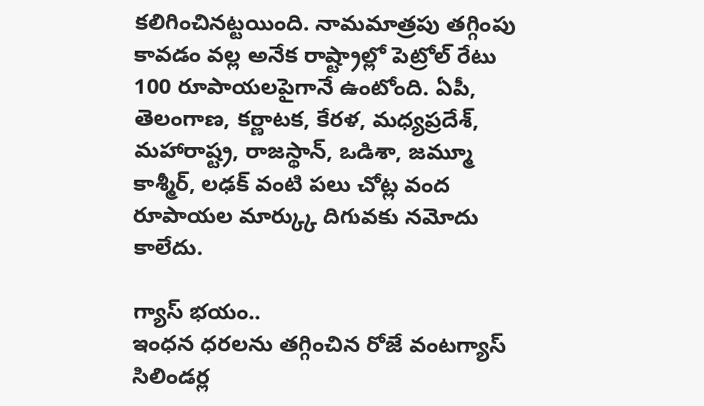కలిగించినట్టయింది. నామమాత్రపు తగ్గింపు కావడం వల్ల అనేక రాష్ట్రాల్లో పెట్రోల్ రేటు 100 రూపాయలపైగానే ఉంటోంది. ఏపీ, తెలంగాణ, కర్ణాటక, కేరళ, మధ్యప్రదేశ్, మహారాష్ట్ర, రాజస్థాన్, ఒడిశా, జమ్మూ కాశ్మీర్, లఢక్ వంటి పలు చోట్ల వంద రూపాయల మార్క్కు దిగువకు నమోదు కాలేదు.

గ్యాస్ భయం..
ఇంధన ధరలను తగ్గించిన రోజే వంటగ్యాస్ సిలిండర్ల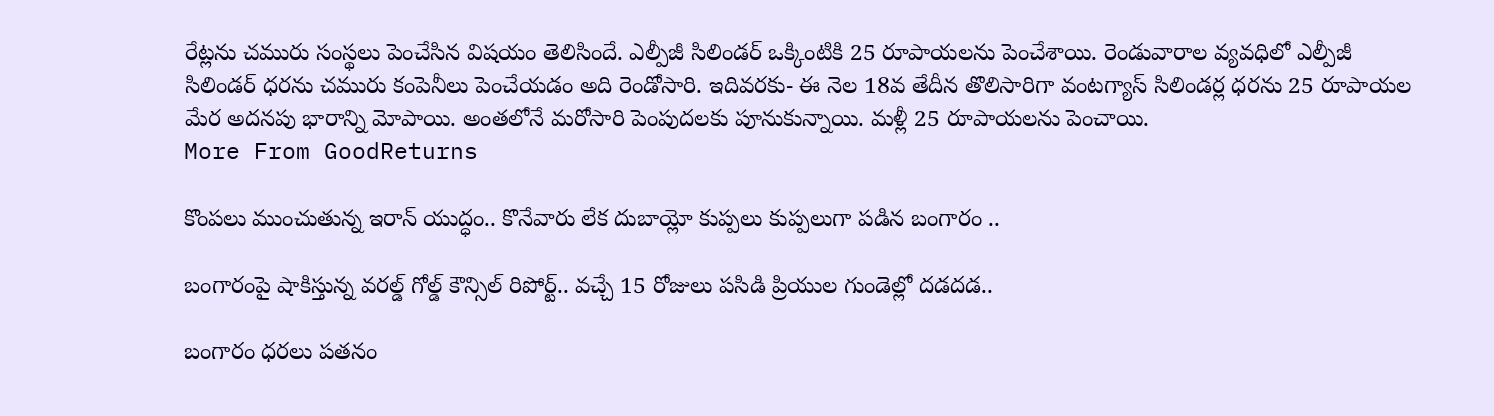రేట్లను చమురు సంస్థలు పెంచేసిన విషయం తెలిసిందే. ఎల్పీజీ సిలిండర్ ఒక్కింటికి 25 రూపాయలను పెంచేశాయి. రెండువారాల వ్యవధిలో ఎల్పీజీ సిలిండర్ ధరను చమురు కంపెనీలు పెంచేయడం అది రెండోసారి. ఇదివరకు- ఈ నెల 18వ తేదీన తొలిసారిగా వంటగ్యాస్ సిలిండర్ల ధరను 25 రూపాయల మేర అదనపు భారాన్ని మోపాయి. అంతలోనే మరోసారి పెంపుదలకు పూనుకున్నాయి. మళ్లీ 25 రూపాయలను పెంచాయి.
More From GoodReturns

కొంపలు ముంచుతున్న ఇరాన్ యుద్ధం.. కొనేవారు లేక దుబాయ్లో కుప్పలు కుప్పలుగా పడిన బంగారం ..

బంగారంపై షాకిస్తున్న వరల్డ్ గోల్డ్ కౌన్సిల్ రిపోర్ట్.. వచ్చే 15 రోజులు పసిడి ప్రియుల గుండెల్లో దడదడ..

బంగారం ధరలు పతనం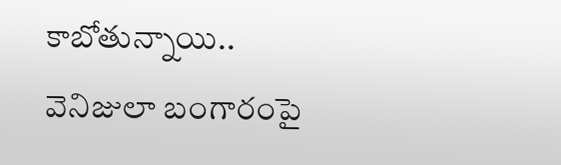కాబోతున్నాయి.. వెనిజులా బంగారంపై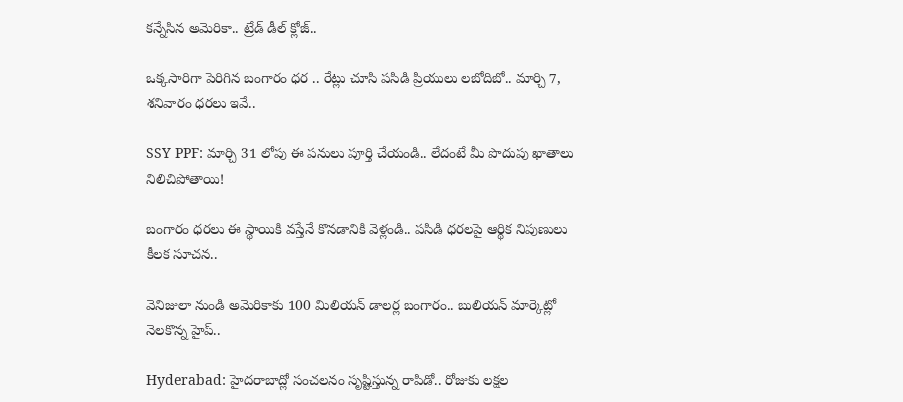కన్నేసిన అమెరికా.. ట్రేడ్ డీల్ క్లోజ్..

ఒక్కసారిగా పెరిగిన బంగారం ధర .. రేట్లు చూసి పసిడి ప్రియులు లబోదిబో.. మార్చి 7, శనివారం ధరలు ఇవే..

SSY PPF: మార్చి 31 లోపు ఈ పనులు పూర్తి చేయండి.. లేదంటే మీ పొదుపు ఖాతాలు నిలిచిపోతాయి!

బంగారం ధరలు ఈ స్థాయికి వస్తేనే కొనడానికి వెళ్లండి.. పసిడి ధరలపై ఆర్థిక నిపుణులు కీలక సూచన..

వెనిజులా నుండి అమెరికాకు 100 మిలియన్ డాలర్ల బంగారం.. బులియన్ మార్కెట్లో నెలకొన్న హైప్..

Hyderabad: హైదరాబాద్లో సంచలనం సృష్టిస్తున్న రాపిడో.. రోజుకు లక్షల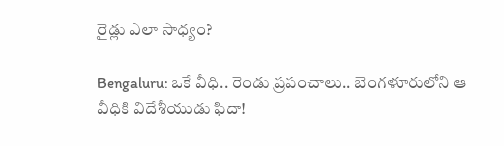రైడ్లు ఎలా సాధ్యం?

Bengaluru: ఒకే వీధి.. రెండు ప్రపంచాలు.. బెంగళూరులోని ఆ వీధికి విదేశీయుడు ఫిదా!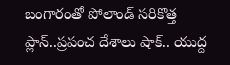బంగారంతో పోలాండ్ సరికొత్త ప్లాన్..ప్రపంచ దేశాలు షాక్.. యుద్ద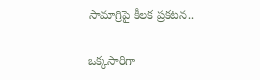సామాగ్రిపై కీలక ప్రకటన..

ఒక్కసారిగా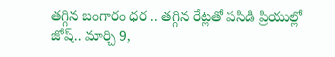తగ్గిన బంగారం ధర .. తగ్గిన రేట్లతో పసిడి ప్రియుల్లో జోష్.. మార్చి 9,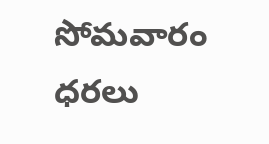సోమవారం ధరలు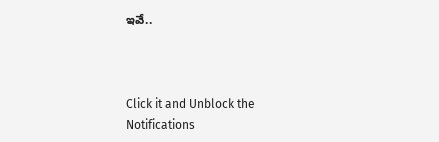ఇవే..



Click it and Unblock the Notifications